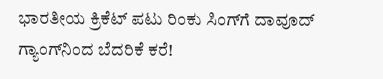ಭಾರತೀಯ ಕ್ರಿಕೆಟ್ ಪಟು ರಿಂಕು ಸಿಂಗ್‌ಗೆ ದಾವೂದ್ ಗ್ಯಾಂಗ್‌ನಿಂದ ಬೆದರಿಕೆ ಕರೆ!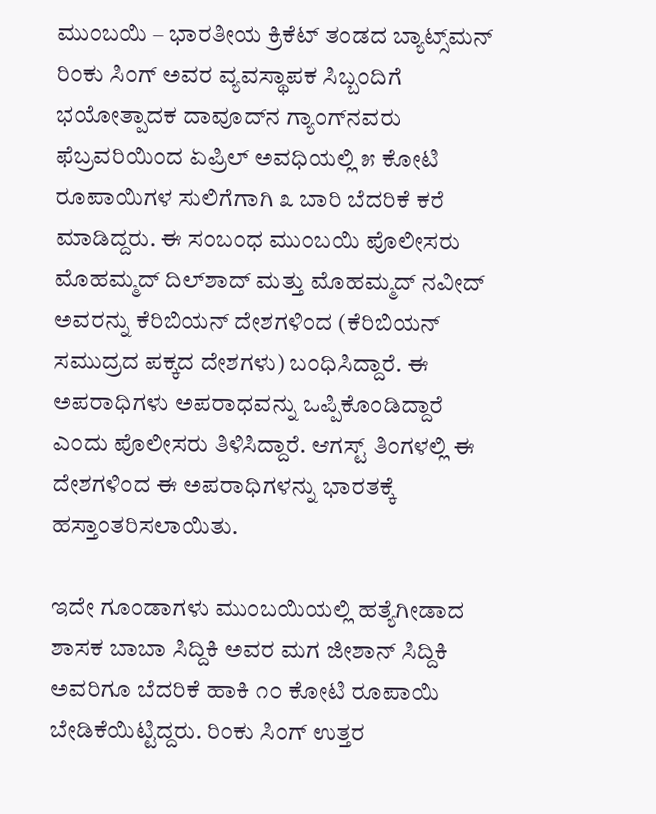ಮುಂಬಯಿ – ಭಾರತೀಯ ಕ್ರಿಕೆಟ್ ತಂಡದ ಬ್ಯಾಟ್ಸ್‌ಮನ್ ರಿಂಕು ಸಿಂಗ್ ಅವರ ವ್ಯವಸ್ಥಾಪಕ ಸಿಬ್ಬಂದಿಗೆ ಭಯೋತ್ಪಾದಕ ದಾವೂದ್‌ನ ಗ್ಯಾಂಗ್‌ನವರು ಫೆಬ್ರವರಿಯಿಂದ ಏಪ್ರಿಲ್ ಅವಧಿಯಲ್ಲಿ ೫ ಕೋಟಿ ರೂಪಾಯಿಗಳ ಸುಲಿಗೆಗಾಗಿ ೩ ಬಾರಿ ಬೆದರಿಕೆ ಕರೆ ಮಾಡಿದ್ದರು. ಈ ಸಂಬಂಧ ಮುಂಬಯಿ ಪೊಲೀಸರು ಮೊಹಮ್ಮದ್ ದಿಲ್‌ಶಾದ್ ಮತ್ತು ಮೊಹಮ್ಮದ್ ನವೀದ್ ಅವರನ್ನು ಕೆರಿಬಿಯನ್ ದೇಶಗಳಿಂದ (ಕೆರಿಬಿಯನ್ ಸಮುದ್ರದ ಪಕ್ಕದ ದೇಶಗಳು) ಬಂಧಿಸಿದ್ದಾರೆ. ಈ ಅಪರಾಧಿಗಳು ಅಪರಾಧವನ್ನು ಒಪ್ಪಿಕೊಂಡಿದ್ದಾರೆ ಎಂದು ಪೊಲೀಸರು ತಿಳಿಸಿದ್ದಾರೆ. ಆಗಸ್ಟ್ ತಿಂಗಳಲ್ಲಿ ಈ ದೇಶಗಳಿಂದ ಈ ಅಪರಾಧಿಗಳನ್ನು ಭಾರತಕ್ಕೆ ಹಸ್ತಾಂತರಿಸಲಾಯಿತು.

ಇದೇ ಗೂಂಡಾಗಳು ಮುಂಬಯಿಯಲ್ಲಿ ಹತ್ಯೆಗೀಡಾದ ಶಾಸಕ ಬಾಬಾ ಸಿದ್ದಿಕಿ ಅವರ ಮಗ ಜೀಶಾನ್ ಸಿದ್ದಿಕಿ ಅವರಿಗೂ ಬೆದರಿಕೆ ಹಾಕಿ ೧೦ ಕೋಟಿ ರೂಪಾಯಿ ಬೇಡಿಕೆಯಿಟ್ಟಿದ್ದರು. ರಿಂಕು ಸಿಂಗ್ ಉತ್ತರ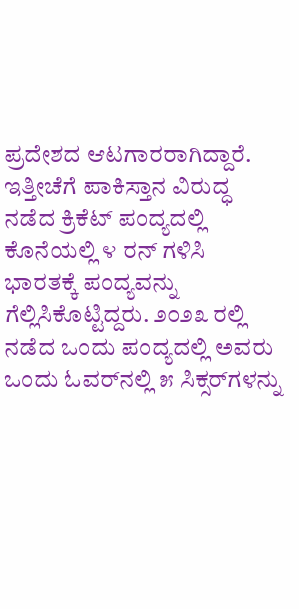ಪ್ರದೇಶದ ಆಟಗಾರರಾಗಿದ್ದಾರೆ. ಇತ್ತೀಚೆಗೆ ಪಾಕಿಸ್ತಾನ ವಿರುದ್ಧ ನಡೆದ ಕ್ರಿಕೆಟ್ ಪಂದ್ಯದಲ್ಲಿ ಕೊನೆಯಲ್ಲಿ ೪ ರನ್ ಗಳಿಸಿ ಭಾರತಕ್ಕೆ ಪಂದ್ಯವನ್ನು ಗೆಲ್ಲಿಸಿಕೊಟ್ಟಿದ್ದರು. ೨೦೨೩ ರಲ್ಲಿ ನಡೆದ ಒಂದು ಪಂದ್ಯದಲ್ಲಿ ಅವರು ಒಂದು ಓವರ್‌ನಲ್ಲಿ ೫ ಸಿಕ್ಸರ್‌ಗಳನ್ನು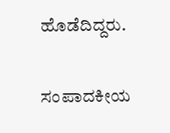ಹೊಡೆದಿದ್ದರು.

ಸಂಪಾದಕೀಯ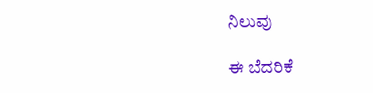ನಿಲುವು

ಈ ಬೆದರಿಕೆ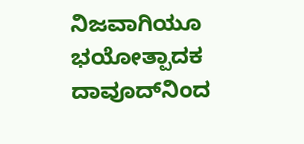ನಿಜವಾಗಿಯೂ ಭಯೋತ್ಪಾದಕ ದಾವೂದ್‌ನಿಂದ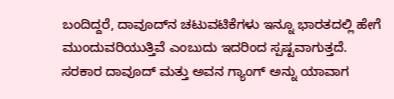ಬಂದಿದ್ದರೆ, ದಾವೂದ್‌ನ ಚಟುವಟಿಕೆಗಳು ಇನ್ನೂ ಭಾರತದಲ್ಲಿ ಹೇಗೆ ಮುಂದುವರಿಯುತ್ತಿವೆ ಎಂಬುದು ಇದರಿಂದ ಸ್ಪಷ್ಟವಾಗುತ್ತದೆ. ಸರಕಾರ ದಾವೂದ್ ಮತ್ತು ಅವನ ಗ್ಯಾಂಗ್ ಅನ್ನು ಯಾವಾಗ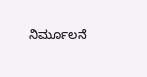ನಿರ್ಮೂಲನೆ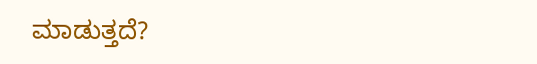ಮಾಡುತ್ತದೆ?